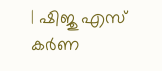| ഷിജു എസ് കർണ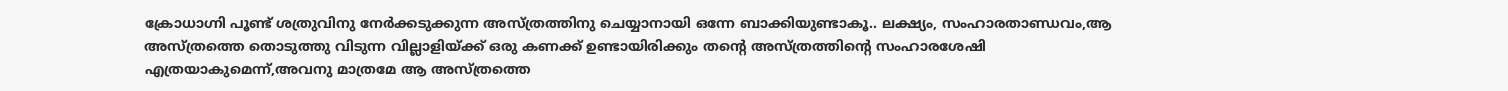ക്രോധാഗ്നി പൂണ്ട് ശത്രുവിനു നേർക്കടുക്കുന്ന അസ്ത്രത്തിനു ചെയ്യാനായി ഒന്നേ ബാക്കിയുണ്ടാകൂ.. ലക്ഷ്യം, സംഹാരതാണ്ഡവം,ആ അസ്ത്രത്തെ തൊടുത്തു വിടുന്ന വില്ലാളിയ്ക്ക് ഒരു കണക്ക് ഉണ്ടായിരിക്കും തന്റെ അസ്ത്രത്തിന്റെ സംഹാരശേഷി എത്രയാകുമെന്ന്,അവനു മാത്രമേ ആ അസ്ത്രത്തെ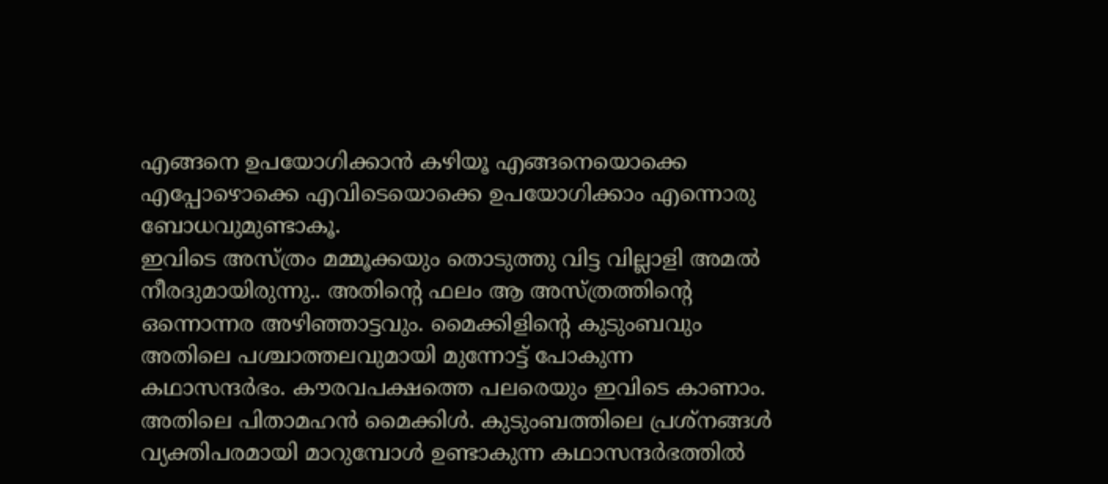എങ്ങനെ ഉപയോഗിക്കാൻ കഴിയൂ എങ്ങനെയൊക്കെ എപ്പോഴൊക്കെ എവിടെയൊക്കെ ഉപയോഗിക്കാം എന്നൊരു ബോധവുമുണ്ടാകൂ.
ഇവിടെ അസ്ത്രം മമ്മൂക്കയും തൊടുത്തു വിട്ട വില്ലാളി അമൽ നീരദുമായിരുന്നു.. അതിന്റെ ഫലം ആ അസ്ത്രത്തിന്റെ ഒന്നൊന്നര അഴിഞ്ഞാട്ടവും. മൈക്കിളിന്റെ കുടുംബവും അതിലെ പശ്ചാത്തലവുമായി മുന്നോട്ട് പോകുന്ന കഥാസന്ദർഭം. കൗരവപക്ഷത്തെ പലരെയും ഇവിടെ കാണാം. അതിലെ പിതാമഹൻ മൈക്കിൾ. കുടുംബത്തിലെ പ്രശ്നങ്ങൾ വ്യക്തിപരമായി മാറുമ്പോൾ ഉണ്ടാകുന്ന കഥാസന്ദർഭത്തിൽ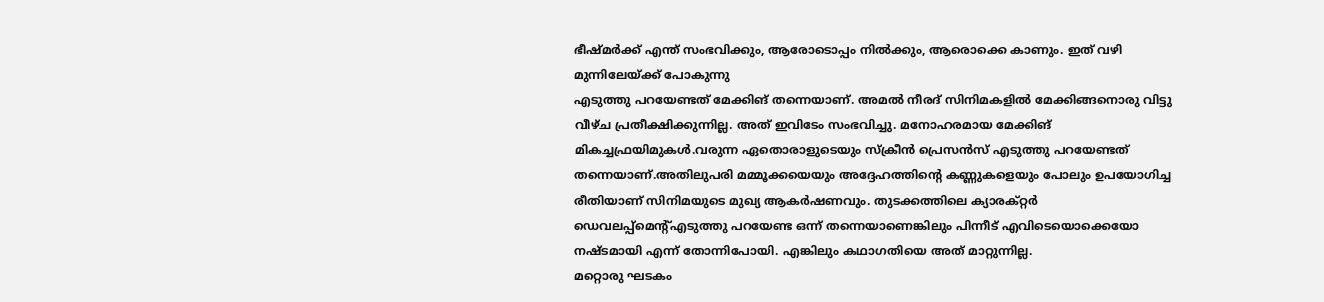ഭീഷ്മർക്ക് എന്ത് സംഭവിക്കും, ആരോടൊപ്പം നിൽക്കും, ആരൊക്കെ കാണും. ഇത് വഴി മുന്നിലേയ്ക്ക് പോകുന്നു
എടുത്തു പറയേണ്ടത് മേക്കിങ് തന്നെയാണ്. അമൽ നീരദ് സിനിമകളിൽ മേക്കിങ്ങനൊരു വിട്ടു വീഴ്ച പ്രതീക്ഷിക്കുന്നില്ല. അത് ഇവിടേം സംഭവിച്ചു. മനോഹരമായ മേക്കിങ് മികച്ചഫ്രയിമുകൾ.വരുന്ന ഏതൊരാളുടെയും സ്ക്രീൻ പ്രെസൻസ് എടുത്തു പറയേണ്ടത് തന്നെയാണ്.അതിലുപരി മമ്മൂക്കയെയും അദ്ദേഹത്തിന്റെ കണ്ണുകളെയും പോലും ഉപയോഗിച്ച രീതിയാണ് സിനിമയുടെ മുഖ്യ ആകർഷണവും. തുടക്കത്തിലെ ക്യാരക്റ്റർ ഡെവലപ്പ്മെന്റ്എടുത്തു പറയേണ്ട ഒന്ന് തന്നെയാണെങ്കിലും പിന്നീട് എവിടെയൊക്കെയോ നഷ്ടമായി എന്ന് തോന്നിപോയി. എങ്കിലും കഥാഗതിയെ അത് മാറ്റുന്നില്ല.
മറ്റൊരു ഘടകം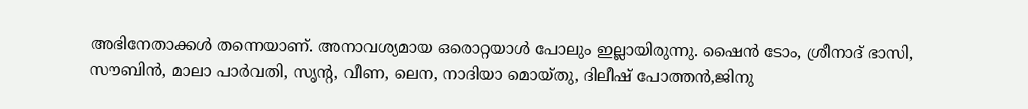അഭിനേതാക്കൾ തന്നെയാണ്. അനാവശ്യമായ ഒരൊറ്റയാൾ പോലും ഇല്ലായിരുന്നു. ഷൈൻ ടോം, ശ്രീനാദ് ഭാസി, സൗബിൻ, മാലാ പാർവതി, സൃന്റ, വീണ, ലെന, നാദിയാ മൊയ്തു, ദിലീഷ് പോത്തൻ,ജിനു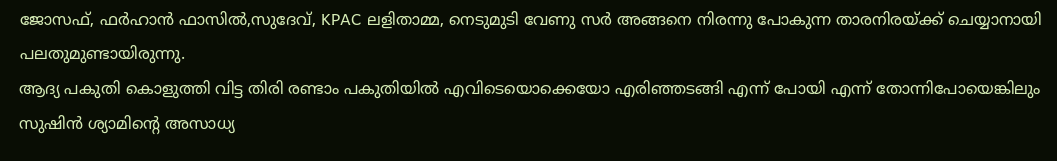ജോസഫ്, ഫർഹാൻ ഫാസിൽ,സുദേവ്, KPAC ലളിതാമ്മ, നെടുമുടി വേണു സർ അങ്ങനെ നിരന്നു പോകുന്ന താരനിരയ്ക്ക് ചെയ്യാനായി പലതുമുണ്ടായിരുന്നു.
ആദ്യ പകുതി കൊളുത്തി വിട്ട തിരി രണ്ടാം പകുതിയിൽ എവിടെയൊക്കെയോ എരിഞ്ഞടങ്ങി എന്ന് പോയി എന്ന് തോന്നിപോയെങ്കിലും സുഷിൻ ശ്യാമിന്റെ അസാധ്യ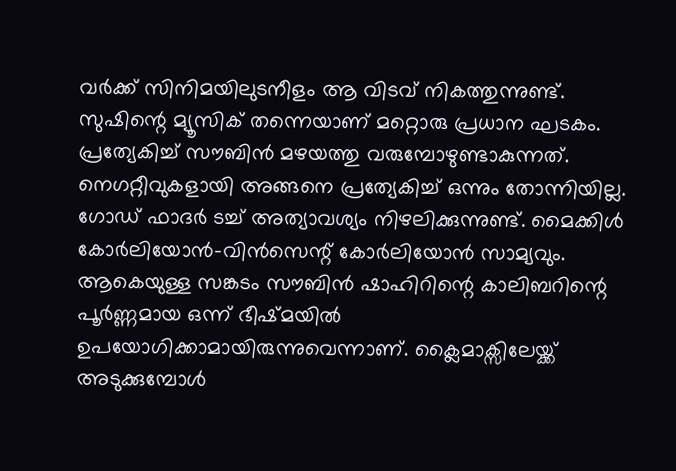വർക്ക് സിനിമയിലുടനീളം ആ വിടവ് നികത്തുന്നുണ്ട്. സുഷിന്റെ മ്യൂസിക് തന്നെയാണ് മറ്റൊരു പ്രധാന ഘടകം. പ്രത്യേകിച്ച് സൗബിൻ മഴയത്തു വരുമ്പോഴുണ്ടാകുന്നത്.
നെഗറ്റീവുകളായി അങ്ങനെ പ്രത്യേകിച്ച് ഒന്നും തോന്നിയില്ല. ഗോഡ് ഫാദർ ടച്ച് അത്യാവശ്യം നിഴലിക്കുന്നുണ്ട്. മൈക്കിൾ കോർലിയോൻ-വിൻസെന്റ് കോർലിയോൻ സാമ്യവും. ആകെയുള്ള സങ്കടം സൗബിൻ ഷാഹിറിന്റെ കാലിബറിന്റെ പൂർണ്ണമായ ഒന്ന് ഭീഷ്മയിൽ ഉപയോഗിക്കാമായിരുന്നുവെന്നാണ്. ക്ലൈമാക്സിലേയ്ക്ക് അടുക്കുമ്പോൾ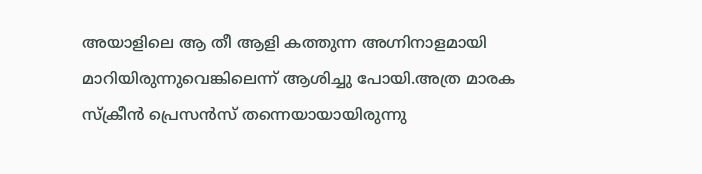അയാളിലെ ആ തീ ആളി കത്തുന്ന അഗ്നിനാളമായി മാറിയിരുന്നുവെങ്കിലെന്ന് ആശിച്ചു പോയി.അത്ര മാരക സ്ക്രീൻ പ്രെസൻസ് തന്നെയായായിരുന്നു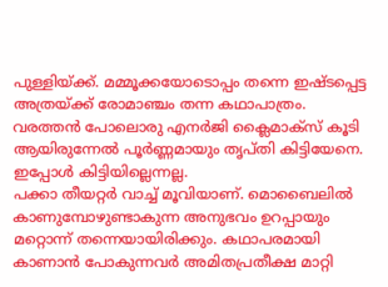പുള്ളിയ്ക്ക്. മമ്മൂക്കയോടൊപ്പം തന്നെ ഇഷ്ടപ്പെട്ട അത്രയ്ക്ക് രോമാഞ്ചം തന്ന കഥാപാത്രം.
വരത്തൻ പോലൊരു എനർജി ക്ലൈമാക്സ് കൂടി ആയിരുന്നേൽ പൂർണ്ണമായും തൃപ്തി കിട്ടിയേനെ. ഇപ്പോൾ കിട്ടിയില്ലെന്നല്ല.
പക്കാ തീയറ്റർ വാച്ച് മൂവിയാണ്. മൊബൈലിൽ കാണുമ്പോഴുണ്ടാകുന്ന അനുഭവം ഉറപ്പായും മറ്റൊന്ന് തന്നെയായിരിക്കും. കഥാപരമായി കാണാൻ പോകുന്നവർ അമിതപ്രതീക്ഷ മാറ്റി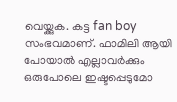വെയ്ക്കുക. കട്ട fan boy സംഭവമാണ്. ഫാമിലി ആയി പോയാൽ എല്ലാവർക്കും ഒരുപോലെ ഇഷ്ടപ്പെടുമോ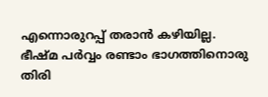എന്നൊരുറപ്പ് തരാൻ കഴിയില്ല. ഭീഷ്മ പർവ്വം രണ്ടാം ഭാഗത്തിനൊരു തിരി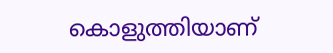കൊളുത്തിയാണ്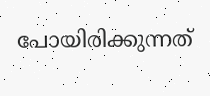പോയിരിക്കുന്നത്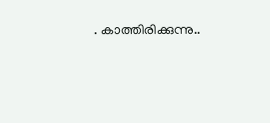. കാത്തിരിക്കുന്നു..